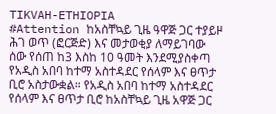TIKVAH-ETHIOPIA
#Attention ከአስቸኳይ ጊዜ ዓዋጅ ጋር ተያይዞ ሕገ ወጥ (ፎርጅድ) እና መታወቂያ ለማይገባው ሰው የሰጠ ከ3 እስከ 10 ዓመት እንደሚያስቀጣ የአዲስ አበባ ከተማ አስተዳደር የሰላም እና ፀጥታ ቢሮ አስታውቋል። የአዲስ አበባ ከተማ አስተዳደር የሰላም እና ፀጥታ ቢሮ ከአስቸኳይ ጊዜ አዋጅ ጋር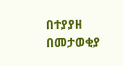በተያያዘ በመታወቂያ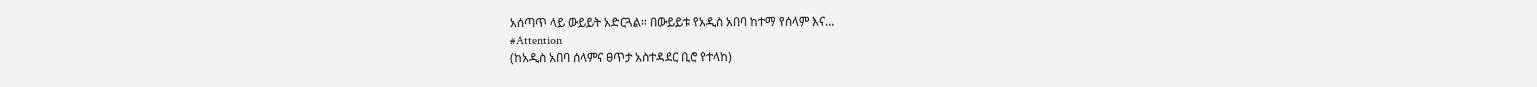አሰጣጥ ላይ ውይይት አድርጓል። በውይይቱ የአዲስ አበባ ከተማ የሰላም እና…
#Attention
(ከአዲስ አበባ ሰላምና ፀጥታ አስተዳደር ቢሮ የተላከ)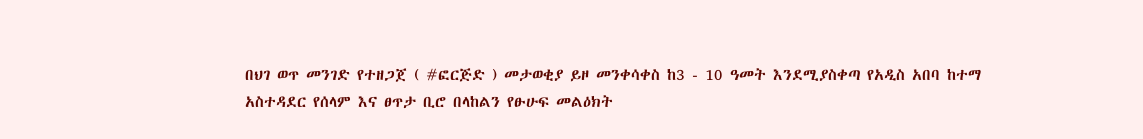በህገ ወጥ መንገድ የተዘጋጀ ( #ፎርጅድ ) መታወቂያ ይዞ መንቀሳቀስ ከ3 - 10 ዓመት እንደሚያስቀጣ የአዲስ አበባ ከተማ አስተዳደር የሰላም እና ፀጥታ ቢሮ በላከልን የፁሁፍ መልዕክት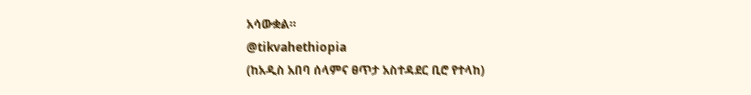አሳውቋል።
@tikvahethiopia
(ከአዲስ አበባ ሰላምና ፀጥታ አስተዳደር ቢሮ የተላከ)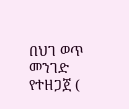በህገ ወጥ መንገድ የተዘጋጀ (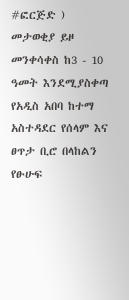#ፎርጅድ ) መታወቂያ ይዞ መንቀሳቀስ ከ3 - 10 ዓመት እንደሚያስቀጣ የአዲስ አበባ ከተማ አስተዳደር የሰላም እና ፀጥታ ቢሮ በላከልን የፁሁፍ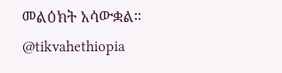መልዕክት አሳውቋል።
@tikvahethiopia